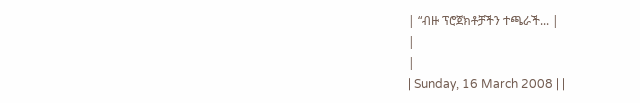| “ብዙ ፕሮጀክቶቻችን ተጫራች... |
|
|
| Sunday, 16 March 2008 | |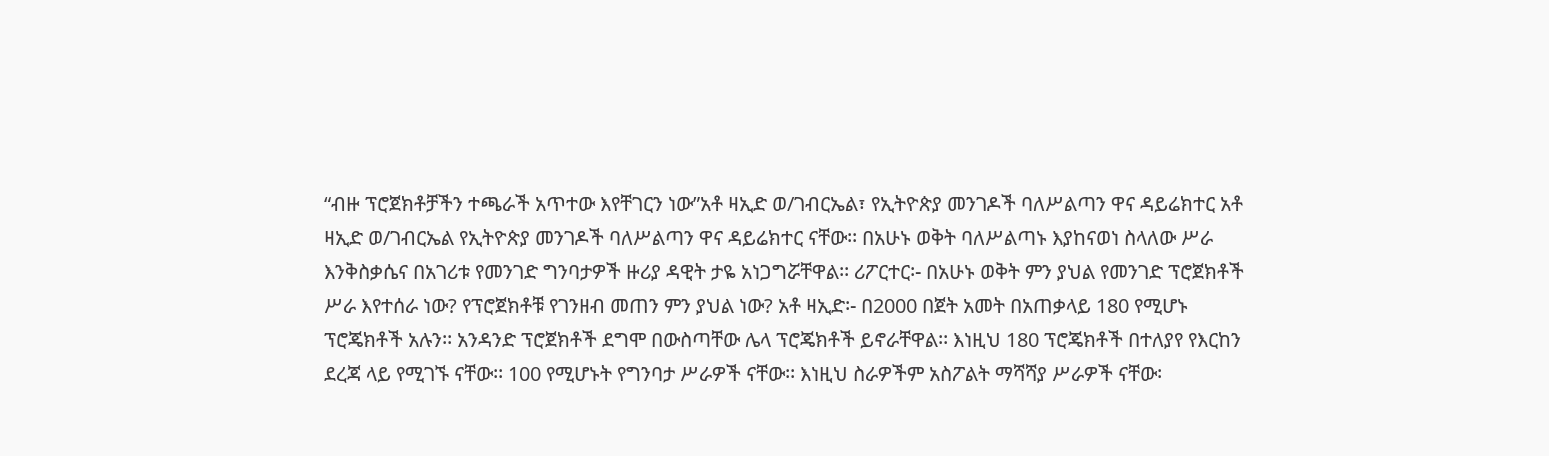“ብዙ ፕሮጀክቶቻችን ተጫራች አጥተው እየቸገርን ነው”አቶ ዛኢድ ወ/ገብርኤል፣ የኢትዮጵያ መንገዶች ባለሥልጣን ዋና ዳይሬክተር አቶ ዛኢድ ወ/ገብርኤል የኢትዮጵያ መንገዶች ባለሥልጣን ዋና ዳይሬክተር ናቸው፡፡ በአሁኑ ወቅት ባለሥልጣኑ እያከናወነ ስላለው ሥራ እንቅስቃሴና በአገሪቱ የመንገድ ግንባታዎች ዙሪያ ዳዊት ታዬ አነጋግሯቸዋል፡፡ ሪፖርተር፡- በአሁኑ ወቅት ምን ያህል የመንገድ ፕሮጀክቶች ሥራ እየተሰራ ነው? የፕሮጀክቶቹ የገንዘብ መጠን ምን ያህል ነው? አቶ ዛኢድ፡- በ2000 በጀት አመት በአጠቃላይ 180 የሚሆኑ ፕሮጄክቶች አሉን፡፡ አንዳንድ ፕሮጀክቶች ደግሞ በውስጣቸው ሌላ ፕሮጄክቶች ይኖራቸዋል፡፡ እነዚህ 180 ፕሮጄክቶች በተለያየ የእርከን ደረጃ ላይ የሚገኙ ናቸው፡፡ 100 የሚሆኑት የግንባታ ሥራዎች ናቸው፡፡ እነዚህ ስራዎችም አስፖልት ማሻሻያ ሥራዎች ናቸው፡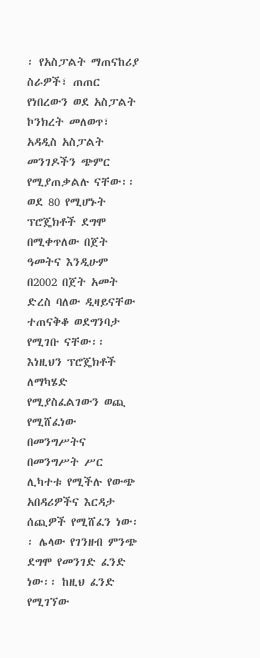፡ የአስፓልት ማጠናከሪያ ስራዎች፣ ጠጠር የነበረውን ወደ አስፓልት ኮንክረት መለወጥ፣ አዳዲስ አስፓልት መንገዶችን ጭምር የሚያጠቃልሉ ናቸው፡፡ ወደ 80 የሚሆኑት ፕሮጄክቶች ደግሞ በሚቀጥለው በጀት ዓመትና እንዲሁም በ2002 በጀት አመት ድረስ ባለው ዲዛይናቸው ተጠናቅቆ ወደግንባታ የሚገቡ ናቸው፡፡ እነዚህን ፕሮጄክቶች ለማካሄድ የሚያስፈልገውን ወጪ የሚሸፈነው በመንግሥትና በመንግሥት ሥር ሊካተቱ የሚችሉ የውጭ አበዳሪዎችና እርዳታ ሰጪዎች የሚሸፈን ነው፡፡ ሌላው የገንዘብ ምንጭ ደግሞ የመንገድ ፈንድ ነው፡፡ ከዚህ ፈንድ የሚገኘው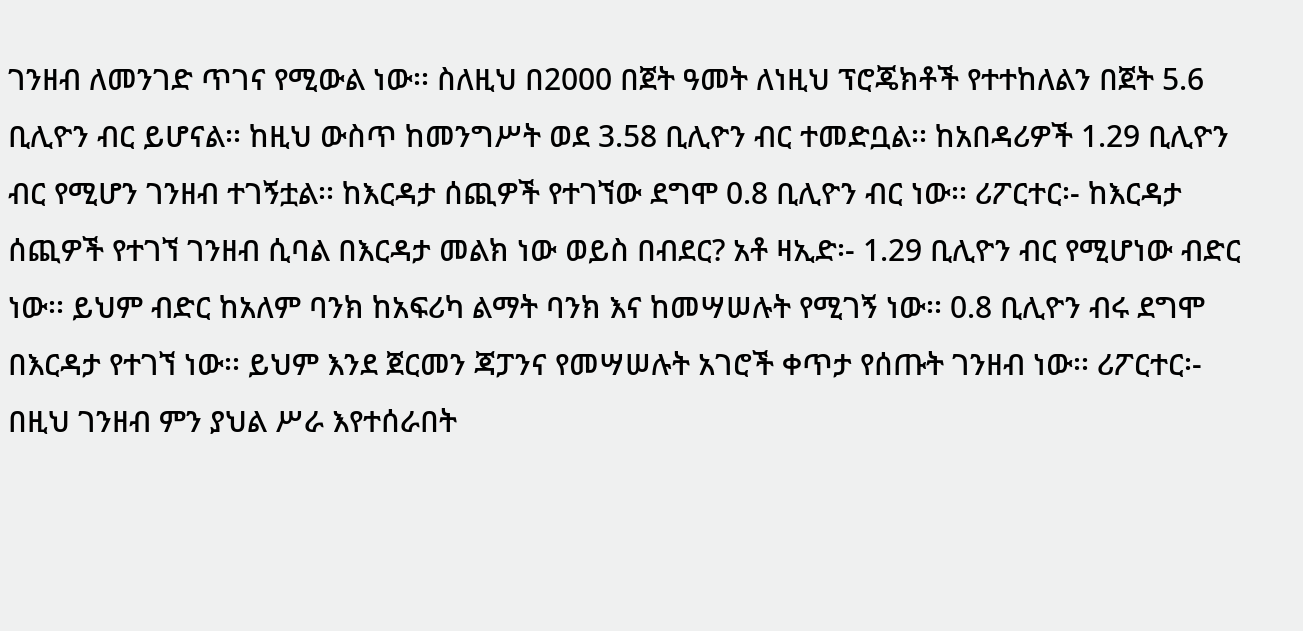ገንዘብ ለመንገድ ጥገና የሚውል ነው፡፡ ስለዚህ በ2000 በጀት ዓመት ለነዚህ ፕሮጄክቶች የተተከለልን በጀት 5.6 ቢሊዮን ብር ይሆናል፡፡ ከዚህ ውስጥ ከመንግሥት ወደ 3.58 ቢሊዮን ብር ተመድቧል፡፡ ከአበዳሪዎች 1.29 ቢሊዮን ብር የሚሆን ገንዘብ ተገኝቷል፡፡ ከእርዳታ ሰጪዎች የተገኘው ደግሞ 0.8 ቢሊዮን ብር ነው፡፡ ሪፖርተር፡- ከእርዳታ ሰጪዎች የተገኘ ገንዘብ ሲባል በእርዳታ መልክ ነው ወይስ በብደር? አቶ ዛኢድ፡- 1.29 ቢሊዮን ብር የሚሆነው ብድር ነው፡፡ ይህም ብድር ከአለም ባንክ ከአፍሪካ ልማት ባንክ እና ከመሣሠሉት የሚገኝ ነው፡፡ 0.8 ቢሊዮን ብሩ ደግሞ በእርዳታ የተገኘ ነው፡፡ ይህም እንደ ጀርመን ጃፓንና የመሣሠሉት አገሮች ቀጥታ የሰጡት ገንዘብ ነው፡፡ ሪፖርተር፡- በዚህ ገንዘብ ምን ያህል ሥራ እየተሰራበት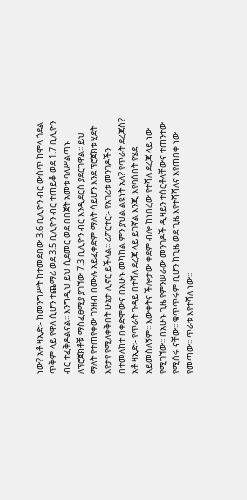ነው? አቶ ዛኢድ፡- ከመንግሥት ከተመደበው 3.6 ቢሊዮን ብር ውስጥ ከሞላ ጎደል ጥቅም ላይ የዋለ ሲሆን ተጨማሪ ወደ 3.5 ቢሊዮን ብር ተጠይቆ ወደ 1.7 ቢሊዮን ብር ተፈቅዶልናል፡፡ እንግዲህ ይህ ሲደመር ወደ በበጀት አመቱ ባለሥልጣኑ ለፕሮጀክቶቹ ማስፈፀሚያ ያገኘው 7.3 ቢሊዮን ብር እንዲደርስ ያደርገዋል፡፡ ይህ ማለት የተጠየቀው ገንዘብ በሙሉ አይፈቀድም ማለት ሳይሆን እንደ ፕሮጀክቱ ሂደት እየታየ የሚለቀቅበት ሁኔታ ሊኖር ይችላል፡፡ ሪፖርተር፡- የአገሪቱ መንገዶችን በተመለከተ በቀድሞውና በአሁኑ መካከል ምን ያህል ልዩነት አለ? የጥራት ደረጃስ? አቶ ዛኢድ፡- የጥራት ጉዳይ በተሻለ ደረጃ ላይ ይገኛል እንጂ እየባሰበት የሄደ አይመስለኝም፡፡ እውቀትና ችሎታው ቀደም ብሎ ከነበረው የተሻለ ደረጃ ላይ ነው የሚገኘው፡፡ በአሁኑ ጊዜ የምንሠራው መንገዶች ዲዛይን ተሰርቶላቸውና ተጠንተው የሚሰሩ ናቸው፡፡ ቁጥጥሩም ቢሆን ከጊዜ ወደ ጊዜ እየተሻሻለና እየጠበቀ ነው የመጣው፡፡ ጥራቱ እየተሻለ ነው፡፡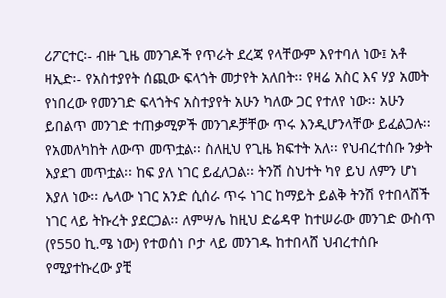ሪፖርተር፡- ብዙ ጊዜ መንገዶች የጥራት ደረጃ የላቸውም እየተባለ ነው፤ አቶ ዛኢድ፡- የአስተያየት ሰጪው ፍላጎት መታየት አለበት፡፡ የዛሬ አስር እና ሃያ አመት የነበረው የመንገድ ፍላጎትና አስተያየት አሁን ካለው ጋር የተለየ ነው፡፡ አሁን ይበልጥ መንገድ ተጠቃሚዎች መንገዶቻቸው ጥሩ እንዲሆንላቸው ይፈልጋሉ፡፡ የአመለካከት ለውጥ መጥቷል፡፡ ስለዚህ የጊዜ ክፍተት አለ፡፡ የህብረተሰቡ ንቃት እያደገ መጥቷል፡፡ ከፍ ያለ ነገር ይፈለጋል፡፡ ትንሽ ስህተት ካየ ይህ ለምን ሆነ እያለ ነው፡፡ ሌላው ነገር አንድ ሲሰራ ጥሩ ነገር ከማይት ይልቅ ትንሽ የተበላሸች ነገር ላይ ትኩረት ያደርጋል፡፡ ለምሣሌ ከዚህ ድሬዳዋ ከተሠራው መንገድ ውስጥ (የ550 ኪ.ሜ ነው) የተወሰነ ቦታ ላይ መንገዱ ከተበላሸ ህብረተሰቡ የሚያተኩረው ያቺ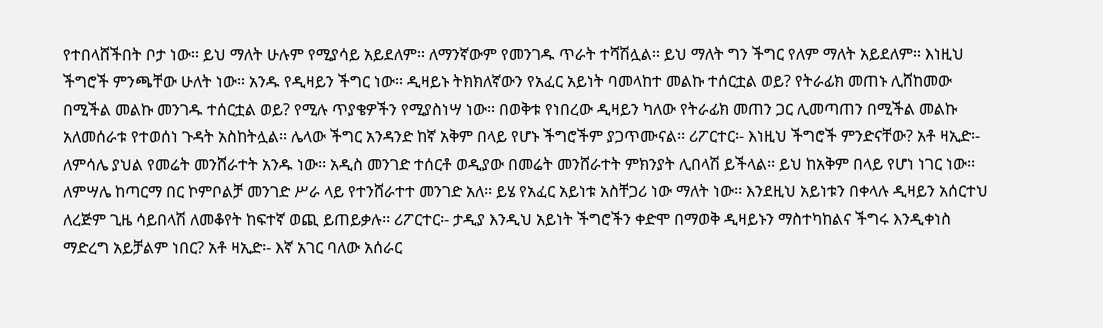የተበላሸችበት ቦታ ነው፡፡ ይህ ማለት ሁሉም የሚያሳይ አይደለም፡፡ ለማንኛውም የመንገዱ ጥራት ተሻሽሏል፡፡ ይህ ማለት ግን ችግር የለም ማለት አይደለም፡፡ እነዚህ ችግሮች ምንጫቸው ሁለት ነው፡፡ አንዱ የዲዛይን ችግር ነው፡፡ ዲዛይኑ ትክክለኛውን የአፈር አይነት ባመላከተ መልኩ ተሰርቷል ወይ? የትራፊክ መጠኑ ሊሸከመው በሚችል መልኩ መንገዱ ተሰርቷል ወይ? የሚሉ ጥያቄዎችን የሚያስነሣ ነው፡፡ በወቅቱ የነበረው ዲዛይን ካለው የትራፊክ መጠን ጋር ሊመጣጠን በሚችል መልኩ አለመሰራቱ የተወሰነ ጉዳት አስከትሏል፡፡ ሌላው ችግር አንዳንድ ከኛ አቅም በላይ የሆኑ ችግሮችም ያጋጥሙናል፡፡ ሪፖርተር፡- እነዚህ ችግሮች ምንድናቸው? አቶ ዛኢድ፡- ለምሳሌ ያህል የመሬት መንሸራተት አንዱ ነው፡፡ አዲስ መንገድ ተሰርቶ ወዲያው በመሬት መንሸራተት ምክንያት ሊበላሽ ይችላል፡፡ ይህ ከአቅም በላይ የሆነ ነገር ነው፡፡ ለምሣሌ ከጣርማ በር ኮምቦልቻ መንገድ ሥራ ላይ የተንሸራተተ መንገድ አለ፡፡ ይሄ የአፈር አይነቱ አስቸጋሪ ነው ማለት ነው፡፡ እንደዚህ አይነቱን በቀላሉ ዲዛይን አሰርተህ ለረጅም ጊዜ ሳይበላሽ ለመቆየት ከፍተኛ ወጪ ይጠይቃሉ፡፡ ሪፖርተር፡- ታዲያ እንዲህ አይነት ችግሮችን ቀድሞ በማወቅ ዲዛይኑን ማስተካከልና ችግሩ እንዲቀነስ ማድረግ አይቻልም ነበር? አቶ ዛኢድ፡- እኛ አገር ባለው አሰራር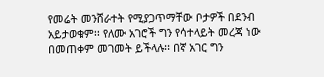የመሬት መንሸራተት የሚያጋጥማቸው ቦታዎች በደንብ አይታወቁም፡፡ የለሙ አገሮች ግን የሳተላይት መረጃ ነው በመጠቀም መገመት ይችላሉ፡፡ በኛ አገር ግን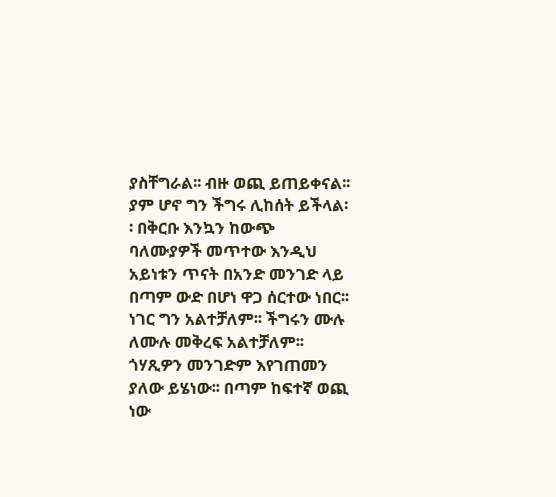ያስቸግራል፡፡ ብዙ ወጪ ይጠይቀናል፡፡ ያም ሆኖ ግን ችግሩ ሊከሰት ይችላል፡፡ በቅርቡ እንኳን ከውጭ ባለሙያዎች መጥተው እንዲህ አይነቱን ጥናት በአንድ መንገድ ላይ በጣም ውድ በሆነ ዋጋ ሰርተው ነበር፡፡ ነገር ግን አልተቻለም፡፡ ችግሩን ሙሉ ለሙሉ መቅረፍ አልተቻለም፡፡ ጎሃጺዎን መንገድም እየገጠመን ያለው ይሄነው፡፡ በጣም ከፍተኛ ወጪ ነው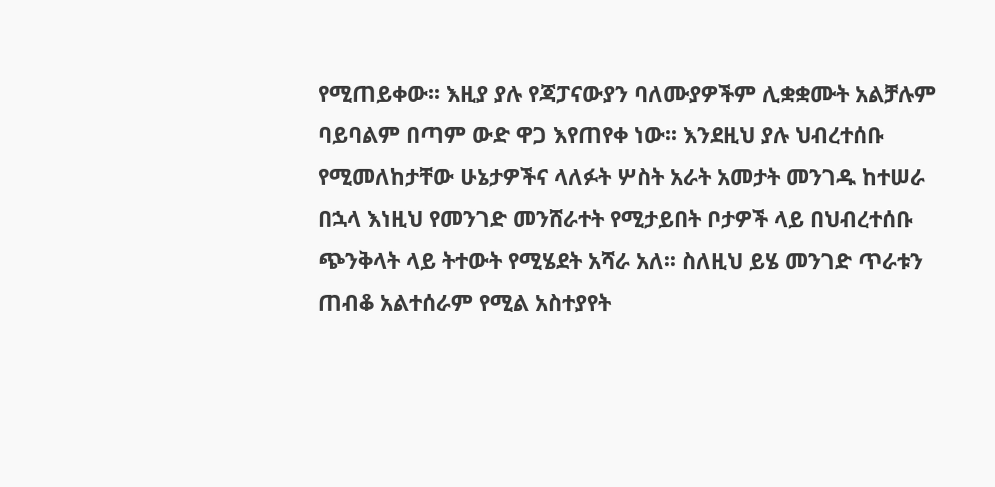የሚጠይቀው፡፡ እዚያ ያሉ የጃፓናውያን ባለሙያዎችም ሊቋቋሙት አልቻሉም ባይባልም በጣም ውድ ዋጋ እየጠየቀ ነው፡፡ እንደዚህ ያሉ ህብረተሰቡ የሚመለከታቸው ሁኔታዎችና ላለፉት ሦስት አራት አመታት መንገዱ ከተሠራ በኋላ እነዚህ የመንገድ መንሸራተት የሚታይበት ቦታዎች ላይ በህብረተሰቡ ጭንቅላት ላይ ትተውት የሚሄደት አሻራ አለ፡፡ ስለዚህ ይሄ መንገድ ጥራቱን ጠብቆ አልተሰራም የሚል አስተያየት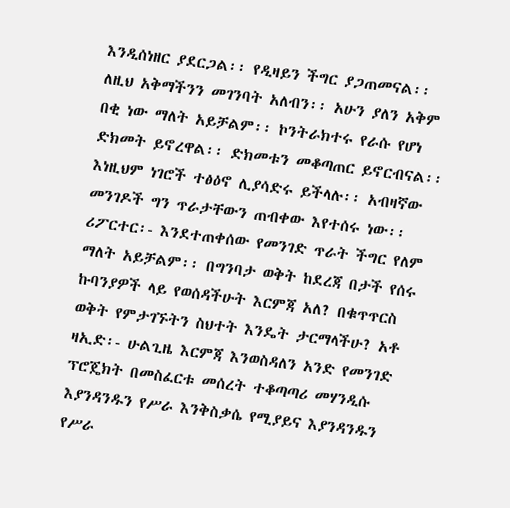እንዲሰነዘር ያደርጋል፡፡ የዲዛይን ችግር ያጋጠመናል፡፡ ለዚህ አቅማችንን መገንባት አለብን፡፡ አሁን ያለን አቅም በቂ ነው ማለት አይቻልም፡፡ ኮንትራክተሩ የራሱ የሆነ ድክመት ይኖረዋል፡፡ ድክመቱን መቆጣጠር ይኖርብናል፡፡ እነዚህም ነገሮች ተፅዕኖ ሊያሳድሩ ይችላሉ፡፡ አብዛኛው መንገዶች ግን ጥራታቸውን ጠብቀው እየተሰሩ ነው፡፡ ሪፖርተር፡- እንደተጠቀሰው የመንገድ ጥራት ችግር የለም ማለት አይቻልም፡፡ በግንባታ ወቅት ከደረጃ በታች የሰሩ ኩባንያዎች ላይ የወሰዳችሁት እርምጃ አለ? በቁጥጥርስ ወቅት የምታገኙትን ስህተት እንዴት ታርማላችሁ? አቶ ዛኢድ፡- ሁልጊዜ እርምጃ እንወስዳለን አንድ የመንገድ ፕሮጄክት በመስፈርቱ መሰረት ተቆጣጣሪ መሃንዲሱ እያንዳንዱን የሥራ እንቅስቃሴ የሚያይና እያንዳንዱን የሥራ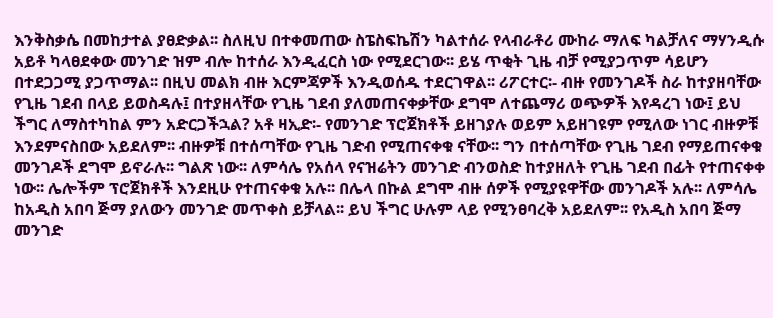እንቅስቃሴ በመከታተል ያፀድቃል፡፡ ስለዚህ በተቀመጠው ስፔስፍኬሽን ካልተሰራ የላብራቶሪ ሙከራ ማለፍ ካልቻለና ማሃንዲሱ አይቶ ካላፀደቀው መንገድ ዝም ብሎ ከተሰራ እንዲፈርስ ነው የሚደርገው፡፡ ይሄ ጥቂት ጊዜ ብቻ የሚያጋጥም ሳይሆን በተደጋጋሚ ያጋጥማል፡፡ በዚህ መልክ ብዙ እርምጃዎች እንዲወሰዱ ተደርገዋል፡፡ ሪፖርተር፡- ብዙ የመንገዶች ስራ ከተያዘባቸው የጊዜ ገደብ በላይ ይወስዳሉ፤ በተያዘላቸው የጊዜ ገደብ ያለመጠናቀቃቸው ደግሞ ለተጨማሪ ወጭዎች እየዳረገ ነው፤ ይህ ችግር ለማስተካከል ምን አድርጋችኋል? አቶ ዛኢድ፡- የመንገድ ፕሮጀክቶች ይዘገያሉ ወይም አይዘገዩም የሚለው ነገር ብዙዎቹ እንደምናስበው አይደለም፡፡ ብዙዎቹ በተሰጣቸው የጊዜ ገድብ የሚጠናቀቁ ናቸው፡፡ ግን በተሰጣቸው የጊዜ ገደብ የማይጠናቀቁ መንገዶች ደግሞ ይኖራሉ፡፡ ግልጽ ነው፡፡ ለምሳሌ የአሰላ የናዝሬትን መንገድ ብንወስድ ከተያዘለት የጊዜ ገደብ በፊት የተጠናቀቀ ነው፡፡ ሌሎችም ፕሮጀክቶች እንደዚሁ የተጠናቀቁ አሉ፡፡ በሌላ በኩል ደግሞ ብዙ ሰዎች የሚያዩዋቸው መንገዶች አሉ፡፡ ለምሳሌ ከአዲስ አበባ ጅማ ያለውን መንገድ መጥቀስ ይቻላል፡፡ ይህ ችግር ሁሉም ላይ የሚንፀባረቅ አይደለም፡፡ የአዲስ አበባ ጅማ መንገድ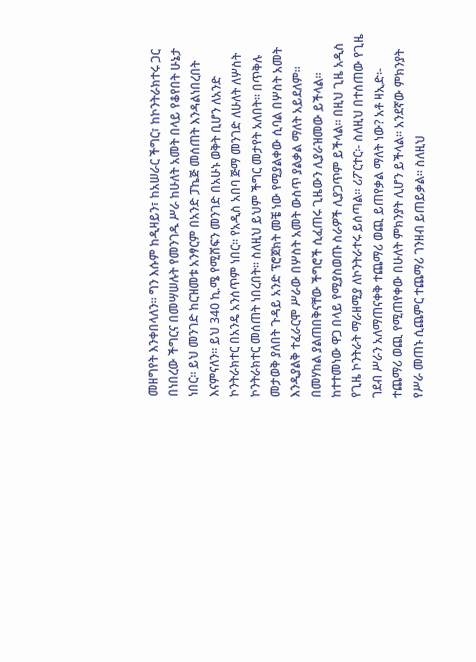መዘግየት እንቀበላለን፡፡ ግን እሱም ከዲዛይን፣ ከአሠራር ችግር፣ ከኮንትራክተሩ ጋር በነበረው ችግርና በመሣሠሉት የመንገዱ ሥራ ከሁለት አመት በላይ የቆየበት ሁኔታ ነበር፡፡ ይህ መንገድ ከርዝመቱ አንፃርም በአንድ ፓኬጅ መሰጠት እንዳልነበረበት እናምናለን፡፡ ይህ 340 ኪ.ሜ የሚሸፍን መንገድ በአሁኑ ወቅት ቢሆን ለአንድ ኮንትራክተር በአንዴ አንሰጥም ነበር፡፡ የአዲስ አበባ ጅማ መንገድ ለሁለት ለሦስት ኮንትራክተር መሰጠት ነበረበት፡፡ ስለዚህ ይህም ችግር መታየት አለበት፡፡ በጥቅሉ መታወቅ ያለበት ጉዳይ አንድ ፕሮጀክት መቼ ነው የሚያልቀው ሲባል በሦስት አመት እንዲያልቅ ተፈራርሞ ሥራው በሦስት አመት ውስጥ ያልቃል ማለት አይደለም፡፡ በመሃከል ያልጠበቅናቸው ችግሮች ሲፈጠሩ ጊዜውን ሊያራዝመው ይችላል፡፡ ከተተመነው ዋጋ በላይ የሚያስወጡ ስራዎች ሊያጋጥም ይችላል፡፡ በዚህ ጊዜ አዲስ የጊዜ ኮንትራት ማራዘሚያ ለኮንትራተሩ ይሰጣል፡፡ ሪፖርተር፡- ስለዚህ በተሰጠው የጊዜ ገደብ ሥራን አለማጠናቀቅ ተጨማሪ ወጪ ይጠየቃል ማለት ነው? አቶ ዛኢድ፡- ተጨማሪ ወጪ የሚጠየቀው በሁለት ምክንያት ሊሆን ይችላል፡፡ አንደኛው ምክንያት የሥራ መጠኑ ሲጨምር ተጨማሪ ገንዘብ ይጠይቃል፡፡ ስለዚህ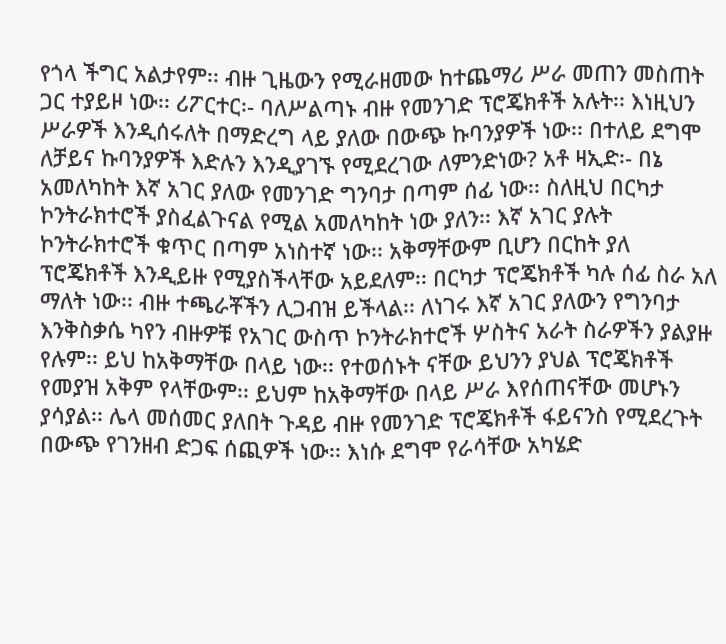የጎላ ችግር አልታየም፡፡ ብዙ ጊዜውን የሚራዘመው ከተጨማሪ ሥራ መጠን መስጠት ጋር ተያይዞ ነው፡፡ ሪፖርተር፡- ባለሥልጣኑ ብዙ የመንገድ ፕሮጄክቶች አሉት፡፡ እነዚህን ሥራዎች እንዲሰሩለት በማድረግ ላይ ያለው በውጭ ኩባንያዎች ነው፡፡ በተለይ ደግሞ ለቻይና ኩባንያዎች እድሉን እንዲያገኙ የሚደረገው ለምንድነው? አቶ ዛኢድ፡- በኔ አመለካከት እኛ አገር ያለው የመንገድ ግንባታ በጣም ሰፊ ነው፡፡ ስለዚህ በርካታ ኮንትራክተሮች ያስፈልጉናል የሚል አመለካከት ነው ያለን፡፡ እኛ አገር ያሉት ኮንትራክተሮች ቁጥር በጣም አነስተኛ ነው፡፡ አቅማቸውም ቢሆን በርከት ያለ ፕሮጄክቶች እንዲይዙ የሚያስችላቸው አይደለም፡፡ በርካታ ፕሮጄክቶች ካሉ ሰፊ ስራ አለ ማለት ነው፡፡ ብዙ ተጫራቾችን ሊጋብዝ ይችላል፡፡ ለነገሩ እኛ አገር ያለውን የግንባታ እንቅስቃሴ ካየን ብዙዎቹ የአገር ውስጥ ኮንትራክተሮች ሦስትና አራት ስራዎችን ያልያዙ የሉም፡፡ ይህ ከአቅማቸው በላይ ነው፡፡ የተወሰኑት ናቸው ይህንን ያህል ፕሮጄክቶች የመያዝ አቅም የላቸውም፡፡ ይህም ከአቅማቸው በላይ ሥራ እየሰጠናቸው መሆኑን ያሳያል፡፡ ሌላ መሰመር ያለበት ጉዳይ ብዙ የመንገድ ፕሮጄክቶች ፋይናንስ የሚደረጉት በውጭ የገንዘብ ድጋፍ ሰጪዎች ነው፡፡ እነሱ ደግሞ የራሳቸው አካሄድ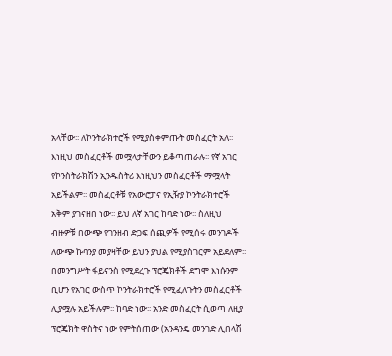አላቸው፡፡ ለኮንትራክተሮች የሚያስቀምጡት መስፈርት አለ፡፡ እነዚህ መስፈርቶች መሟላታቸውን ይቆጣጠራሉ፡፡ የኛ አገር የኮንስትራክሽን ኢንዱስትሪ እነዚህን መስፈርቶች ማሟላት አይችልም፡፡ መስፈርቶቹ የአውሮፓና የኢዥያ ኮንትራክተሮች አቅም ያገናዘበ ነው፡፡ ይህ ለኛ አገር ከባድ ነው፡፡ ስለዚህ ብዙዎቹ በውጭ የገንዘብ ድጋፍ ሰጪዎች የሚሰሩ መንገዶች ለውጭ ኩባንያ መያዛቸው ይህን ያህል የሚያስገርም አይደለም፡፡ በመንግሥት ፋይናንስ የሚደረጉ ፕሮጄክቶች ደግሞ እነሱንም ቢሆን የአገር ውስጥ ኮንትራክተሮች የሚፈለጉትን መስፈርቶች ሊያሟሉ አይችሉም፡፡ ከባድ ነው፡፡ አንድ መስፈርት ሲወጣ ለዚያ ፕሮጄክት ዋስትና ነው የምትሰጠው (አንዳንዴ መንገድ ሊበላሽ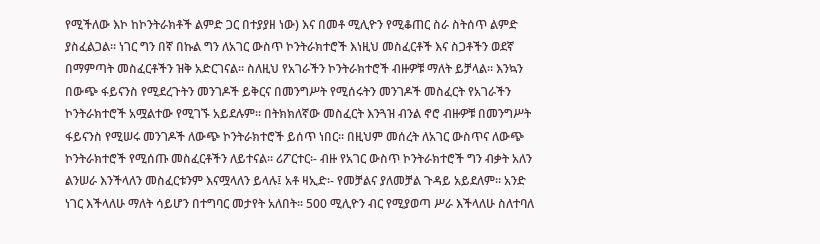የሚችለው እኮ ከኮንትራክቶች ልምድ ጋር በተያያዘ ነው) እና በመቶ ሚሊዮን የሚቆጠር ስራ ስትሰጥ ልምድ ያስፈልጋል፡፡ ነገር ግን በኛ በኩል ግን ለአገር ውስጥ ኮንትራክተሮች እነዚህ መስፈርቶች እና ስጋቶችን ወደኛ በማምጣት መስፈርቶችን ዝቅ አድርገናል፡፡ ስለዚህ የአገራችን ኮንትራክተሮች ብዙዎቹ ማለት ይቻላል፡፡ እንኳን በውጭ ፋይናንስ የሚደረጉትን መንገዶች ይቅርና በመንግሥት የሚሰሩትን መንገዶች መስፈርት የአገራችን ኮንትራክተሮች አሟልተው የሚገኙ አይደሉም፡፡ በትክክለኛው መስፈርት እንጓዝ ብንል ኖሮ ብዙዎቹ በመንግሥት ፋይናንስ የሚሠሩ መንገዶች ለውጭ ኮንትራክተሮች ይሰጥ ነበር፡፡ በዚህም መሰረት ለአገር ውስጥና ለውጭ ኮንትራክተሮች የሚሰጡ መስፈርቶችን ለይተናል፡፡ ሪፖርተር፡- ብዙ የአገር ውስጥ ኮንትራክተሮች ግን ብቃት አለን ልንሠራ እንችላለን መስፈርቱንም እናሟላለን ይላሉ፤ አቶ ዛኢድ፡- የመቻልና ያለመቻል ጉዳይ አይደለም፡፡ አንድ ነገር እችላለሁ ማለት ሳይሆን በተግባር መታየት አለበት፡፡ 500 ሚሊዮን ብር የሚያወጣ ሥራ እችላለሁ ስለተባለ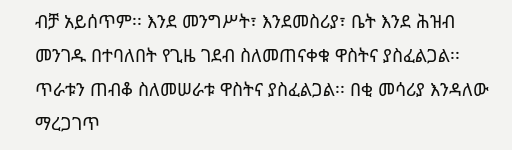ብቻ አይሰጥም፡፡ እንደ መንግሥት፣ እንደመስሪያ፣ ቤት እንደ ሕዝብ መንገዱ በተባለበት የጊዜ ገደብ ስለመጠናቀቁ ዋስትና ያስፈልጋል፡፡ ጥራቱን ጠብቆ ስለመሠራቱ ዋስትና ያስፈልጋል፡፡ በቂ መሳሪያ እንዳለው ማረጋገጥ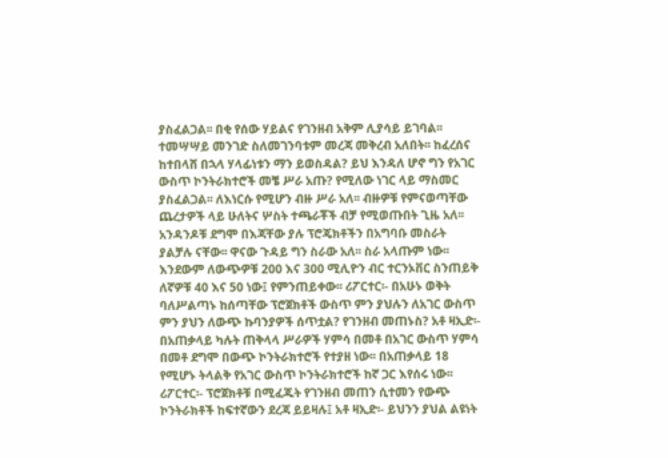ያስፈልጋል፡፡ በቂ የሰው ሃይልና የገንዘብ አቅም ሊያሳይ ይገባል፡፡ ተመሣሣይ መንገድ ስለመገንባቱም መረጃ መቅረብ አለበት፡፡ ከፈረሰና ከተበላሸ በኋላ ሃላፊነቱን ማን ይወስዳል? ይህ እንዳለ ሆኖ ግን የአገር ውስጥ ኮንትራክተሮች መቼ ሥራ አጡ? የሚለው ነገር ላይ ማስመር ያስፈልጋል፡፡ ለእነርሱ የሚሆን ብዙ ሥራ አለ፡፡ ብዙዎቹ የምናወጣቸው ጨረታዎች ላይ ሁለትና ሦስት ተጫራቾች ብቻ የሚወጡበት ጊዜ አለ፡፡ አንዳንዶቹ ደግሞ በእጃቸው ያሉ ፕሮጄክቶችን በአግባቡ መስራት ያልቻሉ ናቸው፡፡ ዋናው ጉዳይ ግን ስራው አለ፡፡ ስራ አላጡም ነው፡፡ እንደውም ለውጭዎቹ 200 እና 300 ሚሊዮን ብር ተርንኦቨር ስንጠይቅ ለኛዎቹ 40 እና 50 ነው፤ የምንጠይቀው፡፡ ሪፖርተር፡- በአሁኑ ወቅት ባለሥልጣኑ ከሰጣቸው ፕሮጀክቶች ውስጥ ምን ያህሉን ለአገር ውስጥ ምን ያህን ለውጭ ኩባንያዎች ሰጥቷል? የገንዘብ መጠኑስ? አቶ ዛኢድ፡- በአጠቃላይ ካሉት ጠቅላላ ሥራዎች ሃምሳ በመቶ በአገር ውስጥ ሃምሳ በመቶ ደግሞ በውጭ ኮንትራክተሮች የተያዘ ነው፡፡ በአጠቃላይ 18 የሚሆኑ ትላልቅ የአገር ውስጥ ኮንትራክተሮች ከኛ ጋር እየሰሩ ነው፡፡ ሪፖርተር፡- ፕሮጀክቶቹ በሚፈጁት የገንዘብ መጠን ሲተመን የውጭ ኮንትራክቶች ከፍተኛውን ደረጃ ይይዛሉ፤ አቶ ዛኢድ፡- ይህንን ያህል ልዩነት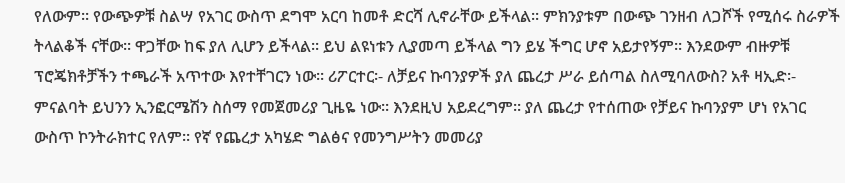የለውም፡፡ የውጭዎቹ ስልሣ የአገር ውስጥ ደግሞ አርባ ከመቶ ድርሻ ሊኖራቸው ይችላል፡፡ ምክንያቱም በውጭ ገንዘብ ለጋሾች የሚሰሩ ስራዎች ትላልቆች ናቸው፡፡ ዋጋቸው ከፍ ያለ ሊሆን ይችላል፡፡ ይህ ልዩነቱን ሊያመጣ ይችላል ግን ይሄ ችግር ሆኖ አይታየኝም፡፡ እንደውም ብዙዎቹ ፕሮጄክቶቻችን ተጫራች አጥተው እየተቸገርን ነው፡፡ ሪፖርተር፡- ለቻይና ኩባንያዎች ያለ ጨረታ ሥራ ይሰጣል ስለሚባለውስ? አቶ ዛኢድ፡- ምናልባት ይህንን ኢንፎርሜሽን ስሰማ የመጀመሪያ ጊዜዬ ነው፡፡ እንደዚህ አይደረግም፡፡ ያለ ጨረታ የተሰጠው የቻይና ኩባንያም ሆነ የአገር ውስጥ ኮንትራክተር የለም፡፡ የኛ የጨረታ አካሄድ ግልፅና የመንግሥትን መመሪያ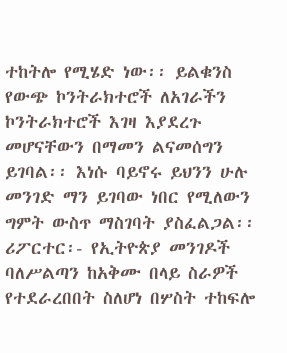ተከትሎ የሚሄድ ነው፡፡ ይልቁንስ የውጭ ኮንትራክተሮች ለአገራችን ኮንትራክተሮች እገዛ እያደረጉ መሆናቸውን በማመን ልናመሰግን ይገባል፡፡ እነሱ ባይኖሩ ይህንን ሁሉ መንገድ ማን ይገባው ነበር የሚለውን ግምት ውስጥ ማስገባት ያስፈልጋል፡፡ ሪፖርተር፡- የኢትዮጵያ መንገዶች ባለሥልጣን ከአቅሙ በላይ ስራዎች የተደራረበበት ስለሆነ በሦስት ተከፍሎ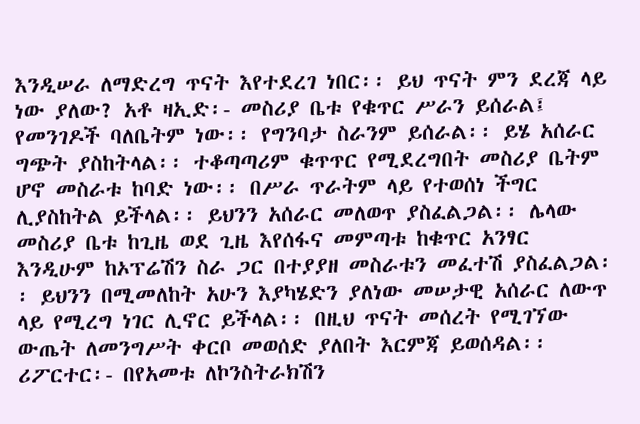እንዲሠራ ለማድረግ ጥናት እየተደረገ ነበር፡፡ ይህ ጥናት ምን ደረጃ ላይ ነው ያለው? አቶ ዛኢድ፡- መስሪያ ቤቱ የቁጥር ሥራን ይሰራል፤ የመንገዶች ባለቤትም ነው፡፡ የግንባታ ስራንም ይሰራል፡፡ ይሄ አሰራር ግጭት ያስከትላል፡፡ ተቆጣጣሪም ቁጥጥር የሚደረግበት መስሪያ ቤትም ሆኖ መስራቱ ከባድ ነው፡፡ በሥራ ጥራትም ላይ የተወሰነ ችግር ሊያስከትል ይችላል፡፡ ይህንን አሰራር መለወጥ ያስፈልጋል፡፡ ሌላው መስሪያ ቤቱ ከጊዜ ወደ ጊዜ እየሰፋና መምጣቱ ከቁጥር አንፃር እንዲሁም ከኦፕሬሽን ስራ ጋር በተያያዘ መስራቱን መፈተሽ ያስፈልጋል፡፡ ይህንን በሚመለከት አሁን እያካሄድን ያለነው መሠታዊ አሰራር ለውጥ ላይ የሚረግ ነገር ሊኖር ይችላል፡፡ በዚህ ጥናት መሰረት የሚገኘው ውጤት ለመንግሥት ቀርቦ መወሰድ ያለበት እርምጃ ይወሰዳል፡፡ ሪፖርተር፡- በየአመቱ ለኮንስትራክሽን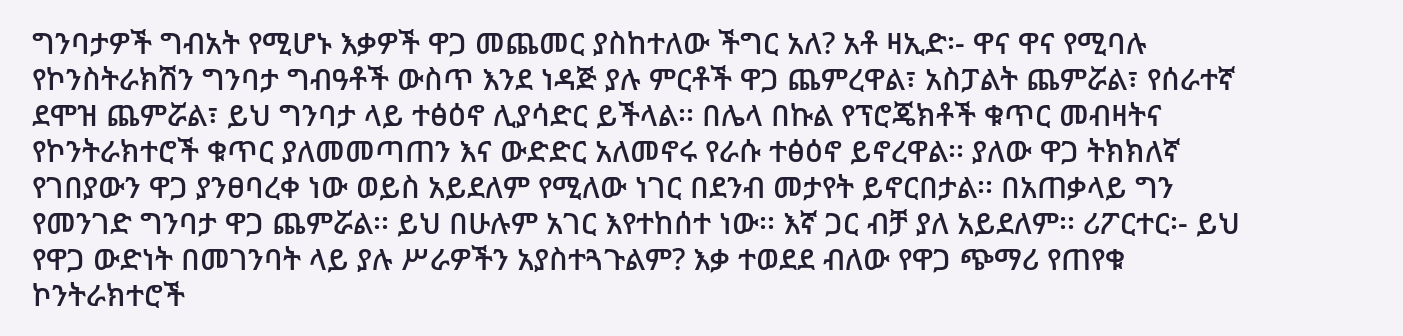ግንባታዎች ግብአት የሚሆኑ እቃዎች ዋጋ መጨመር ያስከተለው ችግር አለ? አቶ ዛኢድ፡- ዋና ዋና የሚባሉ የኮንስትራክሽን ግንባታ ግብዓቶች ውስጥ እንደ ነዳጅ ያሉ ምርቶች ዋጋ ጨምረዋል፣ አስፓልት ጨምሯል፣ የሰራተኛ ደሞዝ ጨምሯል፣ ይህ ግንባታ ላይ ተፅዕኖ ሊያሳድር ይችላል፡፡ በሌላ በኩል የፕሮጄክቶች ቁጥር መብዛትና የኮንትራክተሮች ቁጥር ያለመመጣጠን እና ውድድር አለመኖሩ የራሱ ተፅዕኖ ይኖረዋል፡፡ ያለው ዋጋ ትክክለኛ የገበያውን ዋጋ ያንፀባረቀ ነው ወይስ አይደለም የሚለው ነገር በደንብ መታየት ይኖርበታል፡፡ በአጠቃላይ ግን የመንገድ ግንባታ ዋጋ ጨምሯል፡፡ ይህ በሁሉም አገር እየተከሰተ ነው፡፡ እኛ ጋር ብቻ ያለ አይደለም፡፡ ሪፖርተር፡- ይህ የዋጋ ውድነት በመገንባት ላይ ያሉ ሥራዎችን አያስተጓጉልም? እቃ ተወደደ ብለው የዋጋ ጭማሪ የጠየቁ ኮንትራክተሮች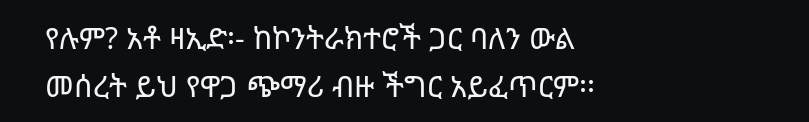የሉም? አቶ ዛኢድ፡- ከኮንትራክተሮች ጋር ባለን ውል መሰረት ይህ የዋጋ ጭማሪ ብዙ ችግር አይፈጥርም፡፡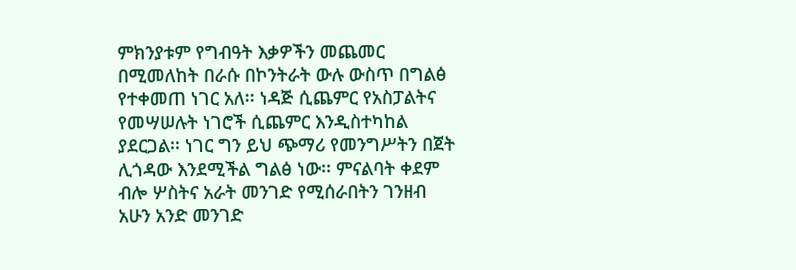ምክንያቱም የግብዓት እቃዎችን መጨመር በሚመለከት በራሱ በኮንትራት ውሉ ውስጥ በግልፅ የተቀመጠ ነገር አለ፡፡ ነዳጅ ሲጨምር የአስፓልትና የመሣሠሉት ነገሮች ሲጨምር እንዲስተካከል ያደርጋል፡፡ ነገር ግን ይህ ጭማሪ የመንግሥትን በጀት ሊጎዳው እንደሚችል ግልፅ ነው፡፡ ምናልባት ቀደም ብሎ ሦስትና አራት መንገድ የሚሰራበትን ገንዘብ አሁን አንድ መንገድ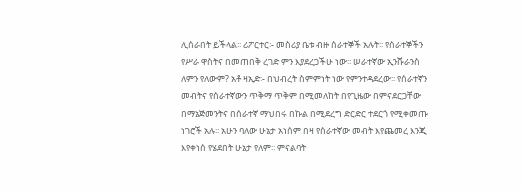ሊሰራበት ይችላል፡፡ ሪፖርተር፡- መስሪያ ቤቱ ብዙ ሰራተኞች አሉት፡፡ የሰራተኞችን የሥራ ዋስትና በመጠበቅ ረገድ ምን እያደረጋችሁ ነው፡፡ ሠራተኛው ኢንሹራንስ ለምን የለውም? አቶ ዛኢድ፡- በህብረት ስምምነት ነው የምንተዳደረው፡፡ የሰራተኛን መብትና የሰራተኛውን ጥቅማ ጥቅም በሚመለከት በየጊዜው በምናደርጋቸው በማኔጅመንትና በሰራተኛ ማህበሩ በኩል በሚደረግ ድርድር ተደርጎ የሚቀመጡ ነገሮች አሉ፡፡ አሁን ባለው ሁኔታ አነሰም በዛ የሰራተኛው መብት እየጨመረ እንጂ እየቀነሰ የሄደበት ሁኔታ የለም፡፡ ምናልባት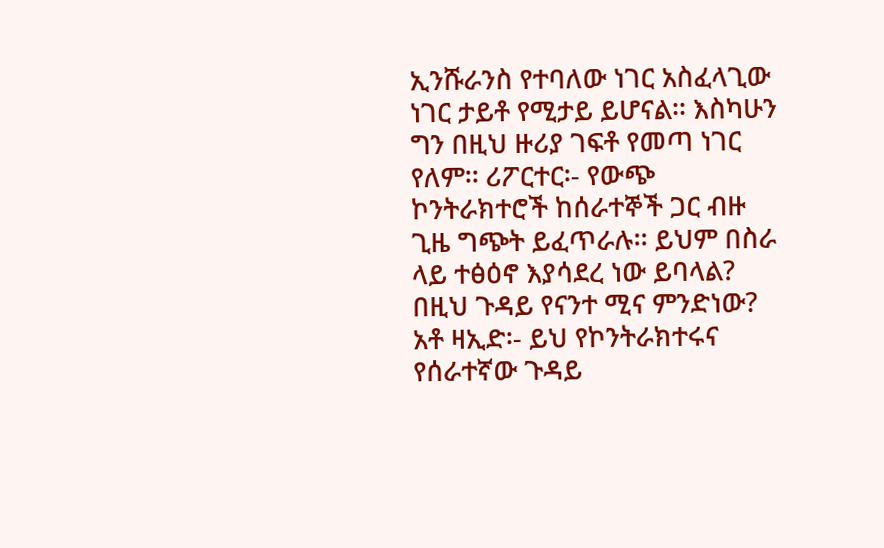ኢንሹራንስ የተባለው ነገር አስፈላጊው ነገር ታይቶ የሚታይ ይሆናል፡፡ እስካሁን ግን በዚህ ዙሪያ ገፍቶ የመጣ ነገር የለም፡፡ ሪፖርተር፡- የውጭ ኮንትራክተሮች ከሰራተኞች ጋር ብዙ ጊዜ ግጭት ይፈጥራሉ፡፡ ይህም በስራ ላይ ተፅዕኖ እያሳደረ ነው ይባላል? በዚህ ጉዳይ የናንተ ሚና ምንድነው? አቶ ዛኢድ፡- ይህ የኮንትራክተሩና የሰራተኛው ጉዳይ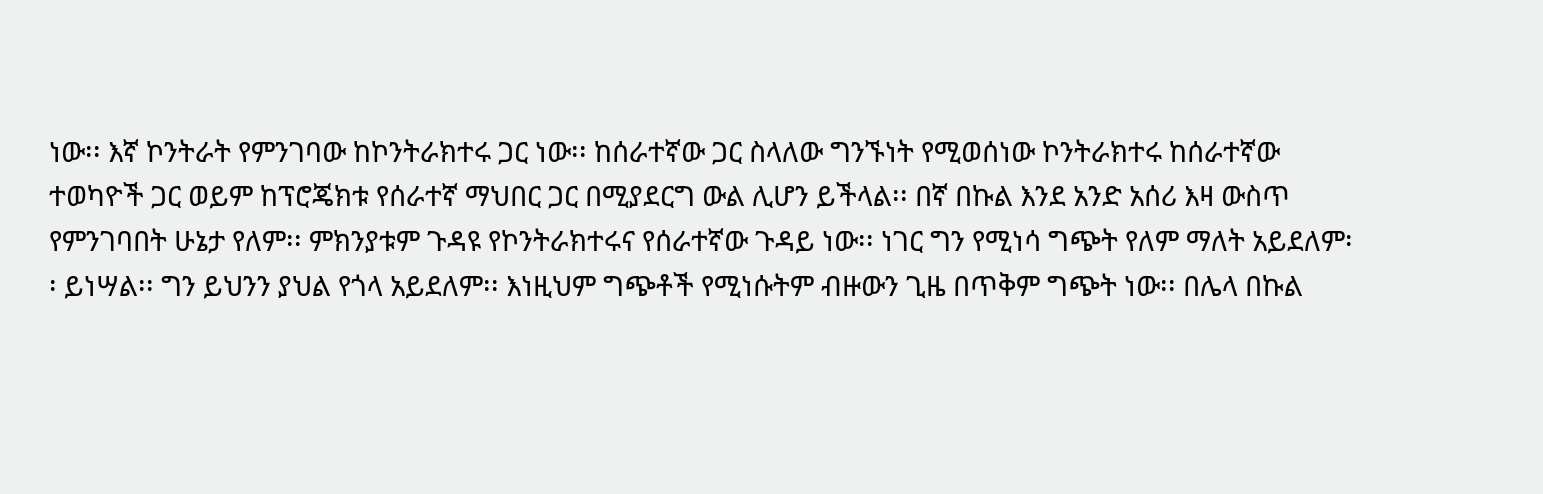ነው፡፡ እኛ ኮንትራት የምንገባው ከኮንትራክተሩ ጋር ነው፡፡ ከሰራተኛው ጋር ስላለው ግንኙነት የሚወሰነው ኮንትራክተሩ ከሰራተኛው ተወካዮች ጋር ወይም ከፕሮጄክቱ የሰራተኛ ማህበር ጋር በሚያደርግ ውል ሊሆን ይችላል፡፡ በኛ በኩል እንደ አንድ አሰሪ እዛ ውስጥ የምንገባበት ሁኔታ የለም፡፡ ምክንያቱም ጉዳዩ የኮንትራክተሩና የሰራተኛው ጉዳይ ነው፡፡ ነገር ግን የሚነሳ ግጭት የለም ማለት አይደለም፡፡ ይነሣል፡፡ ግን ይህንን ያህል የጎላ አይደለም፡፡ እነዚህም ግጭቶች የሚነሱትም ብዙውን ጊዜ በጥቅም ግጭት ነው፡፡ በሌላ በኩል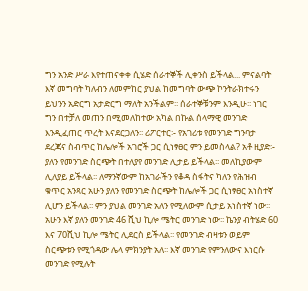ግን አንድ ሥራ እየተጠናቀቀ ሲሄድ ሰራተኞች ሊቀንስ ይችላል... ምናልባት እኛ መግባት ካለብን ለመምከር ያህል ከመግባት ውጭ ኮንትራክተሩን ይህንን አድርግ አታድርግ ማለት አንችልም፡፡ ሰራተኞቹንም እንዲሁ፡፡ ነገር ግን በተቻለ መጠን በሚመለከተው አካል በኩል ሰላማዊ መንገድ እንዲፈጠር ጥረት እናደርጋለን፡፡ ሪፖርተር፡- የአገሪቱ የመንገድ ግንባታ ደረጃና ስብጥር ከሌሎች አገሮች ጋር ሲነፃፀር ምን ይመስላል? አቶ ዚያድ፡- ያለን የመንገድ ስርጭት በተለያየ መንገድ ሊታይ ይችላል፡፡ መለኪያውም ሊለያይ ይችላል፡፡ ለማንኛውም ከአገራችን የቆዳ ስፋትና ካለን የሕዝብ ቁጥር አንጻር አሁን ያለን የመንገድ ስርጭት ከሌሎች ጋር ሲነፃፀር አነስተኛ ሊሆን ይችላል፡፡ ምን ያህል መንገድ አለን የሚለውም ሲታይ አነስተኛ ነው፡፡ አሁን እኛ ያለን መንገድ 46 ሺህ ኪሎ ሜትር መንገድ ነው፡፡ ኬንያ ብትሄድ 60 እና 70ሺህ ኪሎ ሜትር ሊደርስ ይችላል፡፡ የመንገድ ብዛቱን ወይም ስርጭቱን የሚጎዳው ሌላ ምክንያት አለ፡፡ እኛ መንገድ የምንለውና እነርሱ መንገድ የሚሉት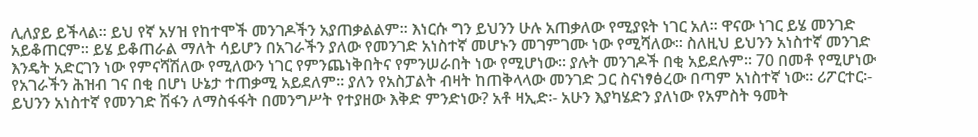ሊለያይ ይችላል፡፡ ይህ የኛ አሃዝ የከተሞች መንገዶችን አያጠቃልልም፡፡ እነርሱ ግን ይህንን ሁሉ አጠቃለው የሚያዩት ነገር አለ፡፡ ዋናው ነገር ይሄ መንገድ አይቆጠርም፡፡ ይሄ ይቆጠራል ማለት ሳይሆን በአገራችን ያለው የመንገድ አነስተኛ መሆኑን መገምገሙ ነው የሚሻለው፡፡ ስለዚህ ይህንን አነስተኛ መንገድ እንዴት አድርገን ነው የምናሻሽለው የሚለውን ነገር የምንጨነቅበትና የምንሠራበት ነው የሚሆነው፡፡ ያሉት መንገዶች በቂ አይደሉም፡፡ 70 በመቶ የሚሆነው የአገራችን ሕዝብ ገና በቂ በሆነ ሁኔታ ተጠቃሚ አይደለም፡፡ ያለን የአስፓልት ብዛት ከጠቅላላው መንገድ ጋር ስናነፃፅረው በጣም አነስተኛ ነው፡፡ ሪፖርተር፡- ይህንን አነስተኛ የመንገድ ሽፋን ለማስፋፋት በመንግሥት የተያዘው እቅድ ምንድነው? አቶ ዛኢድ፡- አሁን እያካሄድን ያለነው የአምስት ዓመት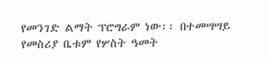የመንገድ ልማት ፕሮግራም ነው፡፡ በተመሣሣይ የመስሪያ ቤቱም የሦስት ዓመት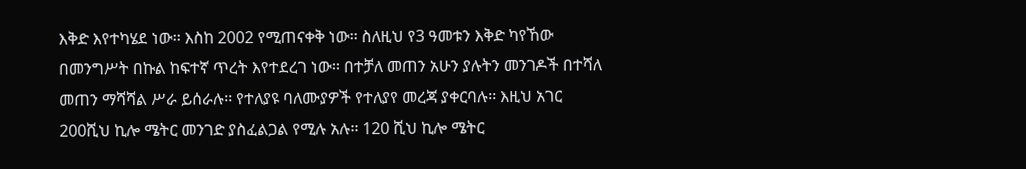እቅድ እየተካሄደ ነው፡፡ እስከ 2002 የሚጠናቀቅ ነው፡፡ ስለዚህ የ3 ዓመቱን እቅድ ካየኸው በመንግሥት በኩል ከፍተኛ ጥረት እየተደረገ ነው፡፡ በተቻለ መጠን አሁን ያሉትን መንገዶች በተሻለ መጠን ማሻሻል ሥራ ይሰራሉ፡፡ የተለያዩ ባለሙያዎች የተለያየ መረጃ ያቀርባሉ፡፡ እዚህ አገር 200ሺህ ኪሎ ሜትር መንገድ ያስፈልጋል የሚሉ አሉ፡፡ 120 ሺህ ኪሎ ሜትር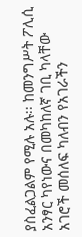ያስፈልጋልም የሚሉ አሉ፡፡ ከመንግሥት ፖሊሲ አንፃር ካየነውና በመካከለኛ ገቢ ካላቸው አገሮች መሰለፍ ካለብን የአገራችን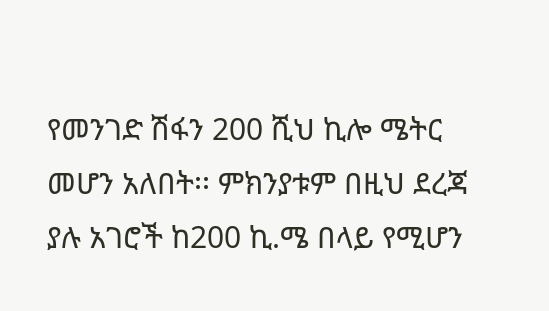የመንገድ ሽፋን 200 ሺህ ኪሎ ሜትር መሆን አለበት፡፡ ምክንያቱም በዚህ ደረጃ ያሉ አገሮች ከ200 ኪ.ሜ በላይ የሚሆን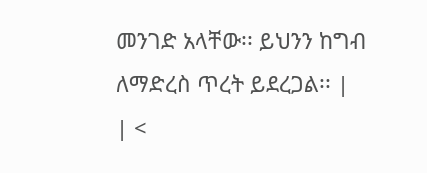መንገድ አላቸው፡፡ ይህንን ከግብ ለማድረስ ጥረት ይደረጋል፡፡ |
| <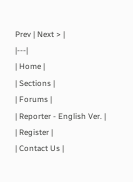Prev | Next > |
|---|
| Home |
| Sections |
| Forums |
| Reporter - English Ver. |
| Register |
| Contact Us |